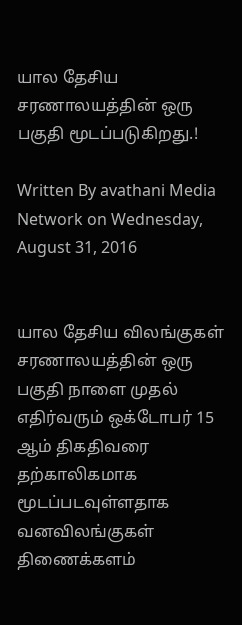யால தேசிய சரணாலயத்தின் ஒரு பகுதி மூடப்படுகிறது.!

Written By avathani Media Network on Wednesday, August 31, 2016


யால தேசிய விலங்குகள் சரணாலயத்தின் ஒரு பகுதி நாளை முதல் எதிர்வரும் ஒக்டோபர் 15 ஆம் திகதிவரை தற்காலிகமாக மூடப்படவுள்ளதாக வனவிலங்குகள் திணைக்களம்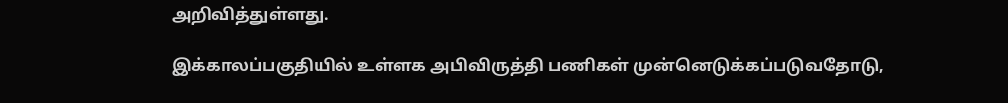அறிவித்துள்ளது.

இக்காலப்பகுதியில் உள்ளக அபிவிருத்தி பணிகள் முன்னெடுக்கப்படுவதோடு,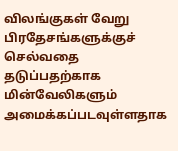விலங்குகள் வேறு பிரதேசங்களுக்குச் செல்வதை தடுப்பதற்காக மின்வேலிகளும் அமைக்கப்படவுள்ளதாக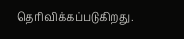தெரிவிக்கப்படுகிறது.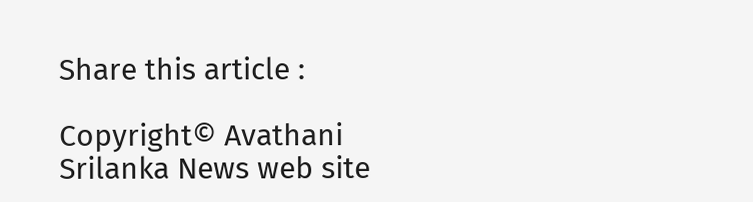Share this article :

Copyright© Avathani Srilanka News web site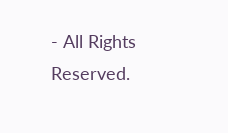- All Rights Reserved.